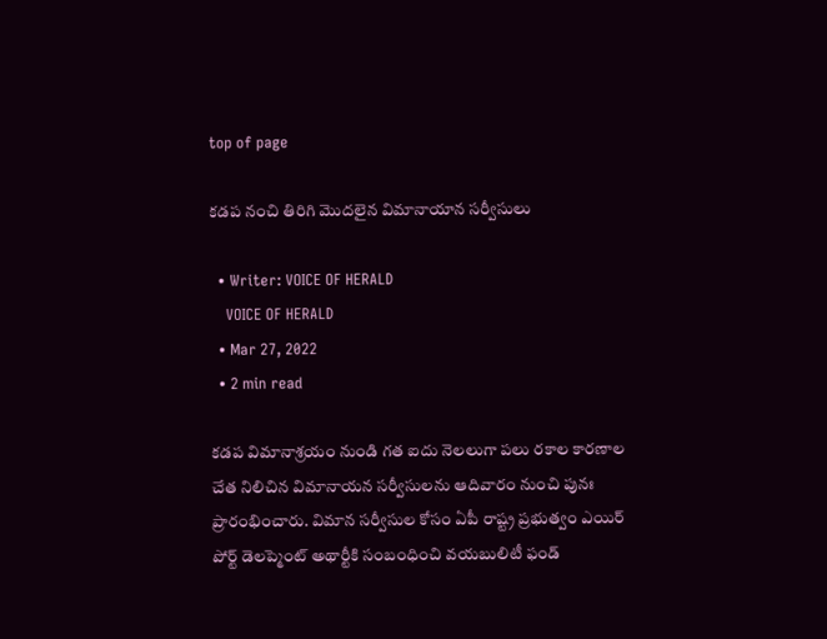top of page

కడప నంచి తిరిగి మొదలైన విమానాయాన సర్వీసులు

  • Writer: VOICE OF HERALD
    VOICE OF HERALD
  • Mar 27, 2022
  • 2 min read

కడప విమానాశ్రయం నుండి గత ఐదు నెలలుగా పలు రకాల కారణాల చేత నిలిచిన విమానాయన సర్వీసులను ఆదివారం నుంచి పునః ప్రారంభించారు. విమాన సర్వీసుల కోసం ఏపీ రాష్ట్ర ప్రభుత్వం ఎయిర్ పోర్ట్ డెలప్మెంట్ అథార్టీకి సంబంధించి వయబులిటీ ఫండ్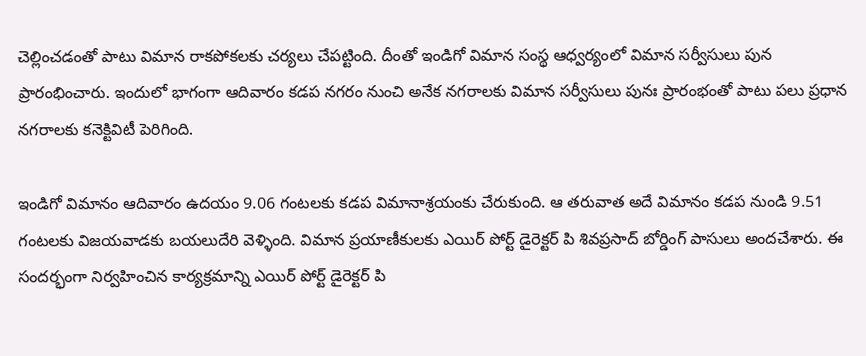చెల్లించడంతో పాటు విమాన రాకపోకలకు చర్యలు చేపట్టింది. దీంతో ఇండిగో విమాన సంస్థ ఆధ్వర్యంలో విమాన సర్వీసులు పున ప్రారంభించారు. ఇందులో భాగంగా ఆదివారం కడప నగరం నుంచి అనేక నగరాలకు విమాన సర్వీసులు పునః ప్రారంభంతో పాటు పలు ప్రధాన నగరాలకు కనెక్టివిటీ పెరిగింది.

ఇండిగో విమానం ఆదివారం ఉదయం 9.06 గంటలకు కడప విమానాశ్రయంకు చేరుకుంది. ఆ తరువాత అదే విమానం కడప నుండి 9.51 గంటలకు విజయవాడకు బయలుదేరి వెళ్ళింది. విమాన ప్రయాణీకులకు ఎయిర్ పోర్ట్ డైరెక్టర్ పి శివప్రసాద్ బోర్డింగ్ పాసులు అందచేశారు. ఈ సందర్భంగా నిర్వహించిన కార్యక్రమాన్ని ఎయిర్ పోర్ట్ డైరెక్టర్ పి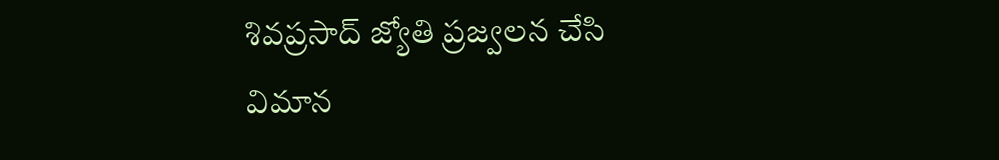శివప్రసాద్ జ్యోతి ప్రజ్వలన చేసి విమాన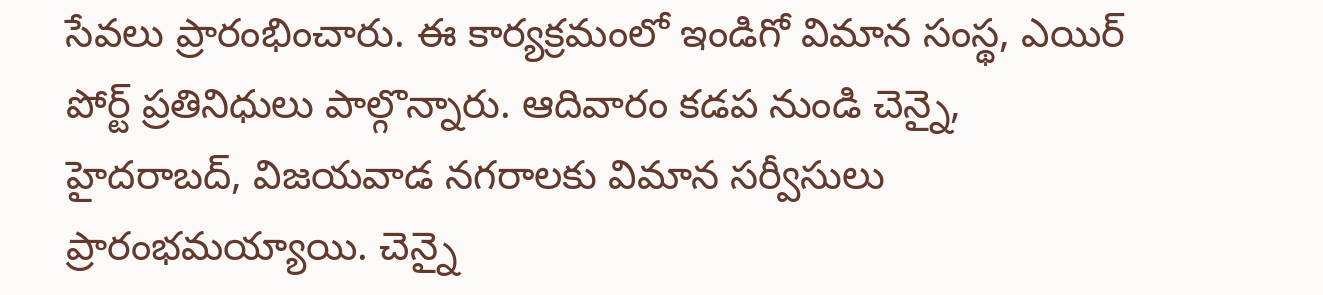సేవలు ప్రారంభించారు. ఈ కార్యక్రమంలో ఇండిగో విమాన సంస్థ, ఎయిర్ పోర్ట్ ప్రతినిధులు పాల్గొన్నారు. ఆదివారం కడప నుండి చెన్నై, హైదరాబద్, విజయవాడ నగరాలకు విమాన సర్వీసులు ప్రారంభమయ్యాయి. చెన్నై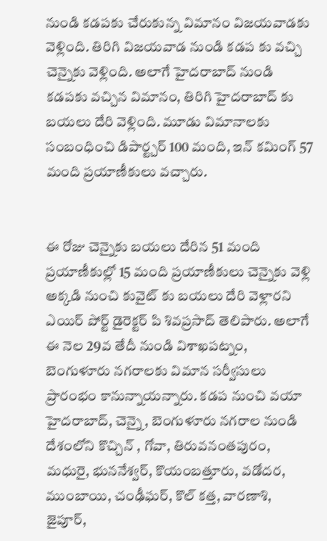నుండి కడపకు చేరుకున్న విమానం విజయవాడకు వెళ్లింది. తిరిగి విజయవాడ నుండి కడప కు వచ్చి చెన్నైకు వెళ్లింది. అలాగే హైదరాబాద్ నుండి కడపకు వచ్చిన విమానం, తిరిగి హైదరాబాద్ కు బయలు దేరి వెళ్లింది. మూడు విమానాలకు సంబంధించి డిపార్ట్చర్ 100 మంది, ఇన్ కమింగ్ 57 మంది ప్రయాణీకులు వచ్చారు.


ఈ రోజు చెన్నైకు బయలు దేరిన 51 మంది ప్రయాణీకుల్లో 15 మంది ప్రయాణీకులు చెన్నైకు వెళ్లి అక్కడి నుంచి కువైట్ కు బయలు దేరి వెళ్లారని ఎయిర్ పోర్ట్ డైరెక్టర్ పి శివప్రసాద్ తెలిపారు. అలాగే ఈ నెల 29వ తేదీ నుండి విశాఖపట్నం, బెంగుళూరు నగరాలకు విమాన సర్వీసులు ప్రారంభం కానున్నాయన్నారు. కడప నుంచి వయా హైదరాబాద్, చెన్నై, బెంగుళూరు నగరాల నుండి దేశంలోని కొచ్చిన్ , గోవా, తిరువనంతపురం, మధురై, భుననేశ్వర్, కొయంబత్తూరు, వడోదర, ముంబాయి, చంఢీఘర్, కొల్ కత్త, వారణాశి, జైపూర్,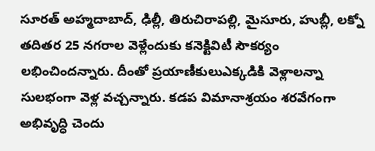సూరత్ అహ్మదాబాద్, ఢిల్లీ, తిరుచిరాపల్లి, మైసూరు, హుబ్లీ, లక్నో తదితర 25 నగరాల వెళ్లేందుకు కనెక్టివిటీ సౌకర్యం లభించిందన్నారు. దీంతో ప్రయాణీకులుఎక్కడికి వెళ్లాలన్నా సులభంగా వెళ్ల వచ్చన్నారు. కడప విమానాశ్రయం శరవేగంగా అభివృద్ధి చెందు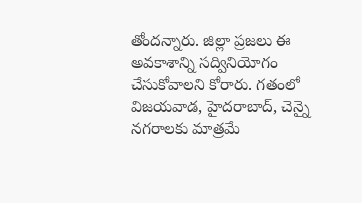తోందన్నారు. జిల్లా ప్రజలు ఈ అవకాశాన్ని సద్వినియోగం చేసుకోవాలని కోరారు. గతంలో విజయవాడ, హైదరాబాద్, చెన్నై నగరాలకు మాత్రమే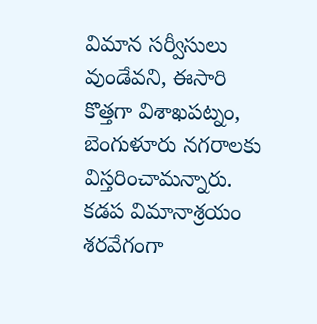విమాన సర్వీసులు వుండేవని, ఈసారి కొత్తగా విశాఖపట్నం, బెంగుళూరు నగరాలకు విస్తరించామన్నారు. కడప విమానాశ్రయం శరవేగంగా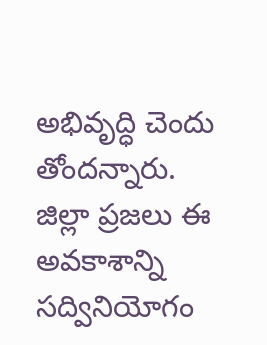అభివృద్ధి చెందు తోందన్నారు. జిల్లా ప్రజలు ఈ అవకాశాన్ని సద్వినియోగం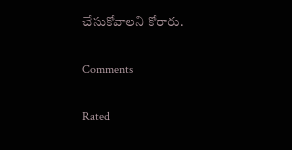చేసుకోవాలని కోరారు.

Comments

Rated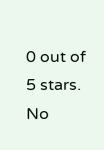0 out of 5 stars.
No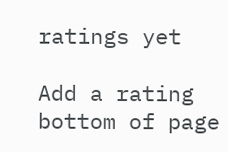ratings yet

Add a rating
bottom of page